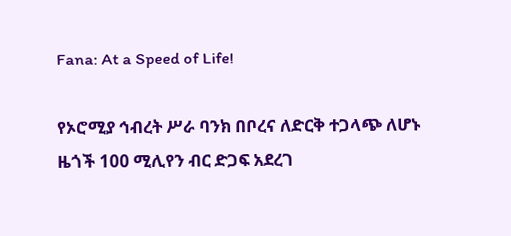Fana: At a Speed of Life!

የኦሮሚያ ኅብረት ሥራ ባንክ በቦረና ለድርቅ ተጋላጭ ለሆኑ ዜጎች 100 ሚሊየን ብር ድጋፍ አደረገ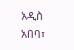አዲስ አበባ፣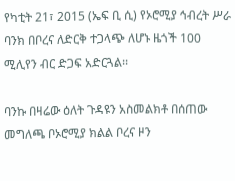የካቲት 21፣ 2015 (ኤፍ ቢ ሲ) የኦሮሚያ ኅብረት ሥራ ባንክ በቦረና ለድርቅ ተጋላጭ ለሆኑ ዜጎች 100 ሚሊየን ብር ድጋፍ አድርጓል፡፡

ባንኩ በዛሬው ዕለት ጉዳዩን አስመልክቶ በሰጠው መግለጫ ቦኦሮሚያ ክልል ቦረና ዞን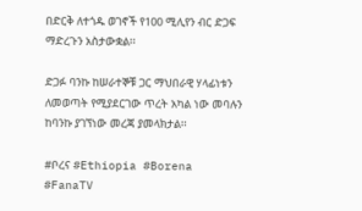በድርቅ ለተጎዱ ወገኖች የ100 ሚሊየን ብር ድጋፍ ማድረጉን አስታውቋል፡፡

ድጋፉ ባንኩ ከሠራተኞቹ ጋር ማህበራዊ ሃላፊነቱን ለመወጣት የሚያደርገው ጥረት አካል ነው መባሉን ከባንኩ ያገኘነው መረጃ ያመላክታል፡፡

#ቦረና #Ethiopia #Borena #FanaTV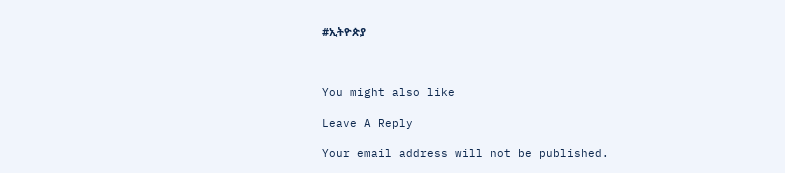#ኢትዮጵያ



You might also like

Leave A Reply

Your email address will not be published.